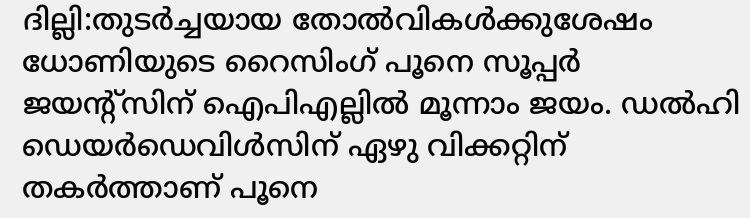ദില്ലി:തുടര്‍ച്ചയായ തോല്‍വികള്‍ക്കുശേഷം ധോണിയുടെ റൈസിംഗ് പൂനെ സൂപ്പര്‍ ജയന്റ്സിന് ഐപിഎല്ലില്‍ മൂന്നാം ജയം. ഡല്‍ഹി ഡെയര്‍ഡെവിള്‍സിന് ഏഴു വിക്കറ്റിന് തകര്‍ത്താണ് പൂനെ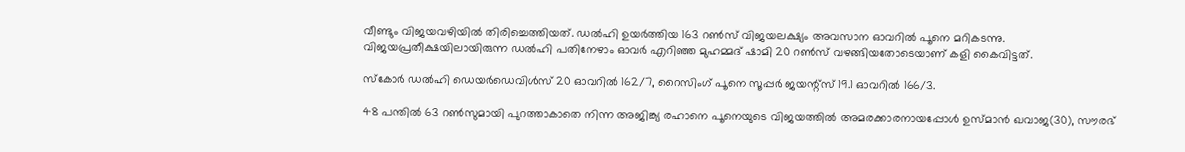വീണ്ടും വിജയവഴിയില്‍ തിരിച്ചെത്തിയത്. ഡല്‍ഹി ഉയര്‍ത്തിയ 163 റണ്‍സ് വിജയലക്ഷ്യം അവസാന ഓവറില്‍ പൂനെ മറികടന്നു. വിജയപ്രതീക്ഷയിലായിരുന്ന ഡല്‍ഹി പതിനേഴാം ഓവര്‍ എറിഞ്ഞ മുഹമ്മദ് ഷാമി 20 റണ്‍സ് വഴങ്ങിയതോടെയാണ് കളി കൈവിട്ടത്.

സ്കോര്‍ ഡല്‍ഹി ഡെയര്‍ഡെവിള്‍സ് 20 ഓവറില്‍ 162/7, റൈസിംഗ് പൂനെ സൂപ്പര്‍ ജയന്റ്സ് 19.1 ഓവറില്‍ 166/3.

48 പന്തില്‍ 63 റണ്‍സുമായി പുറത്താകാതെ നിന്ന അജിങ്ക്യ രഹാനെ പൂനെയുടെ വിജയത്തില്‍ അമരക്കാരനായപ്പോള്‍ ഉസ്മാന്‍ ഖവാജ(30), സൗരഭ്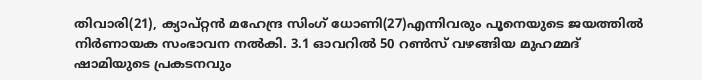തിവാരി(21), ക്യാപ്റ്റന്‍ മഹേന്ദ്ര സിംഗ് ധോണി(27)എന്നിവരും പൂനെയുടെ ജയത്തില്‍ നിര്‍ണായക സംഭാവന നല്‍കി. 3.1 ഓവറില്‍ 50 റണ്‍സ് വഴങ്ങിയ മുഹമ്മദ് ഷാമിയുടെ പ്രകടനവും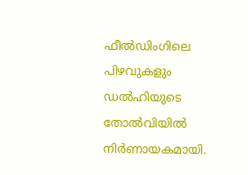ഫീല്‍ഡിംഗിലെ പിഴവുകളും ഡല്‍ഹിയുടെ തോല്‍വിയില്‍ നിര്‍ണായകമായി.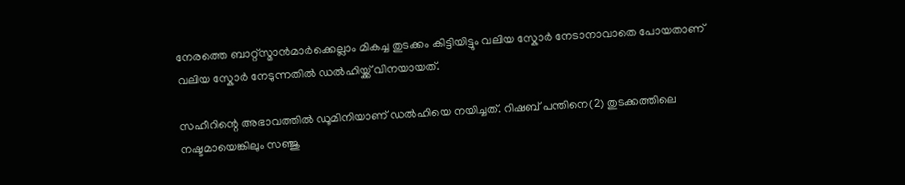നേരത്തെ ബാറ്റ്സ്മാന്‍മാര്‍ക്കെല്ലാം മികച്ച തുടക്കം കിട്ടിയിട്ടും വലിയ സ്കോര്‍ നേടാനാവാതെ പോയതാണ് വലിയ സ്കോര്‍ നേടുന്നതില്‍ ഡല്‍ഹിയ്ക്ക് വിനയായത്.

സഹീറിന്റെ അഭാവത്തില്‍ ഡൂമിനിയാണ് ഡല്‍ഹിയെ നയിച്ചത്. റിഷബ് പന്തിനെ(2) തുടക്കത്തിലെ നഷ്ടമായെങ്കിലും സഞ്ജു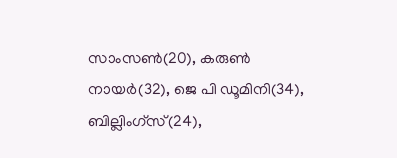സാംസണ്‍(20), കരുണ്‍ നായര്‍(32), ജെ പി ഡൂമിനി(34), ബില്ലിംഗ്സ്(24),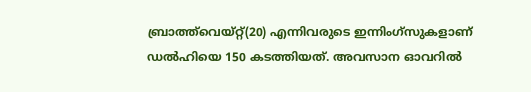ബ്രാത്ത്‌വെയ്റ്റ്(20) എന്നിവരുടെ ഇന്നിംഗ്സുകളാണ് ഡല്‍ഹിയെ 150 കടത്തിയത്. അവസാന ഓവറില്‍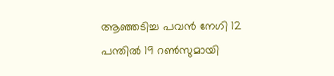ആഞ്ഞടിച്ച പവന്‍ നേഗി 12 പന്തില്‍ 19 റണ്‍സുമായി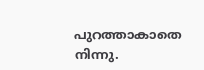പുറത്താകാതെ നിന്നു.